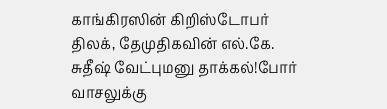காங்கிரஸின் கிறிஸ்டோபர் திலக், தேமுதிகவின் எல்.கே. சுதீஷ் வேட்புமனு தாக்கல்!போர் வாசலுக்கு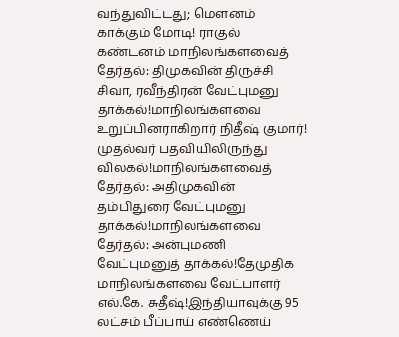வந்துவிட்டது; மெளனம் காக்கும் மோடி! ராகுல் கண்டனம் மாநிலங்களவைத் தேர்தல்: திமுகவின் திருச்சி சிவா, ரவீந்திரன் வேட்புமனு தாக்கல்!மாநிலங்களவை உறுப்பினராகிறார் நிதீஷ் குமார்! முதல்வர் பதவியிலிருந்து விலகல்!மாநிலங்களவைத் தேர்தல்: அதிமுகவின் தம்பிதுரை வேட்புமனு தாக்கல்!மாநிலங்களவை தேர்தல்: அன்புமணி வேட்புமனுத் தாக்கல்!தேமுதிக மாநிலங்களவை வேட்பாளர் எல்.கே. சுதீஷ்!இந்தியாவுக்கு 95 லட்சம் பீப்பாய் எண்ணெய்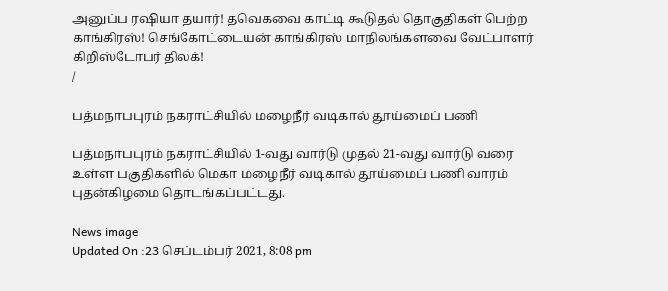அனுப்ப ரஷியா தயார்! தவெகவை காட்டி கூடுதல் தொகுதிகள் பெற்ற காங்கிரஸ்! செங்கோட்டையன் காங்கிரஸ் மாநிலங்களவை வேட்பாளர் கிறிஸ்டோபர் திலக்!
/

பத்மநாபபுரம் நகராட்சியில் மழைநீர் வடிகால் தூய்மைப் பணி

பத்மநாபபுரம் நகராட்சியில் 1-வது வார்டு முதல் 21-வது வார்டு வரை உள்ள பகுதிகளில் மெகா மழைநீர் வடிகால் தூய்மைப் பணி வாரம் புதன்கிழமை தொடங்கப்பட்டது.

News image
Updated On :23 செப்டம்பர் 2021, 8:08 pm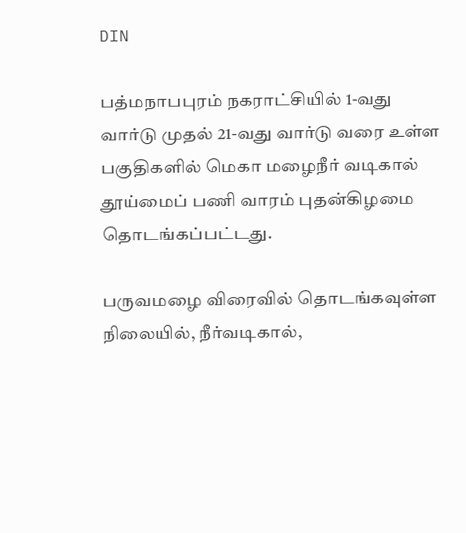DIN

பத்மநாபபுரம் நகராட்சியில் 1-வது வார்டு முதல் 21-வது வார்டு வரை உள்ள பகுதிகளில் மெகா மழைநீர் வடிகால் தூய்மைப் பணி வாரம் புதன்கிழமை தொடங்கப்பட்டது.

பருவமழை விரைவில் தொடங்கவுள்ள நிலையில், நீர்வடிகால்,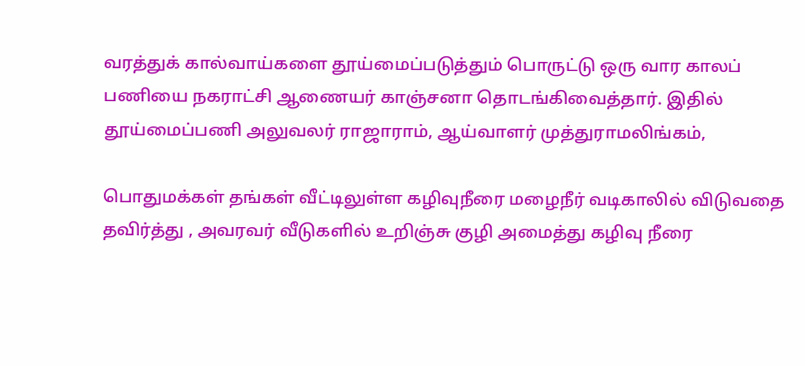வரத்துக் கால்வாய்களை தூய்மைப்படுத்தும் பொருட்டு ஒரு வார காலப் பணியை நகராட்சி ஆணையர் காஞ்சனா தொடங்கிவைத்தார். இதில் தூய்மைப்பணி அலுவலர் ராஜாராம், ஆய்வாளர் முத்துராமலிங்கம்,

பொதுமக்கள் தங்கள் வீட்டிலுள்ள கழிவுநீரை மழைநீர் வடிகாலில் விடுவதை தவிர்த்து , அவரவர் வீடுகளில் உறிஞ்சு குழி அமைத்து கழிவு நீரை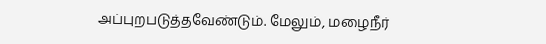அப்புறபடுத்தவேண்டும். மேலும், மழைநீர்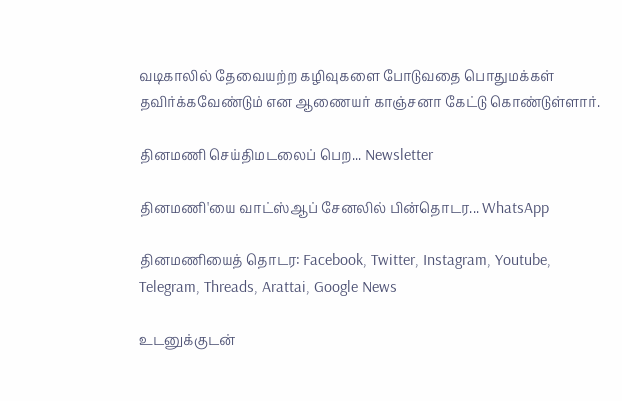வடிகாலில் தேவையற்ற கழிவுகளை போடுவதை பொதுமக்கள் தவிர்க்கவேண்டும் என ஆணையர் காஞ்சனா கேட்டு கொண்டுள்ளார்.

தினமணி செய்திமடலைப் பெற... Newsletter

தினமணி'யை வாட்ஸ்ஆப் சேனலில் பின்தொடர... WhatsApp

தினமணியைத் தொடர: Facebook, Twitter, Instagram, Youtube, Telegram, Threads, Arattai, Google News

உடனுக்குடன்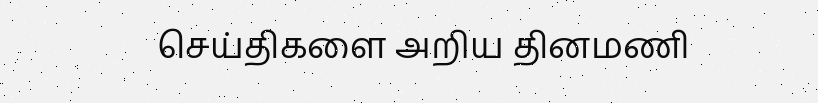செய்திகளை அறிய தினமணி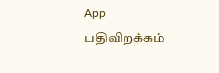App பதிவிறக்கம்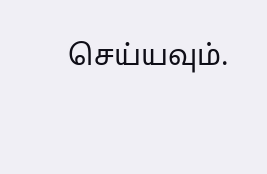செய்யவும்.